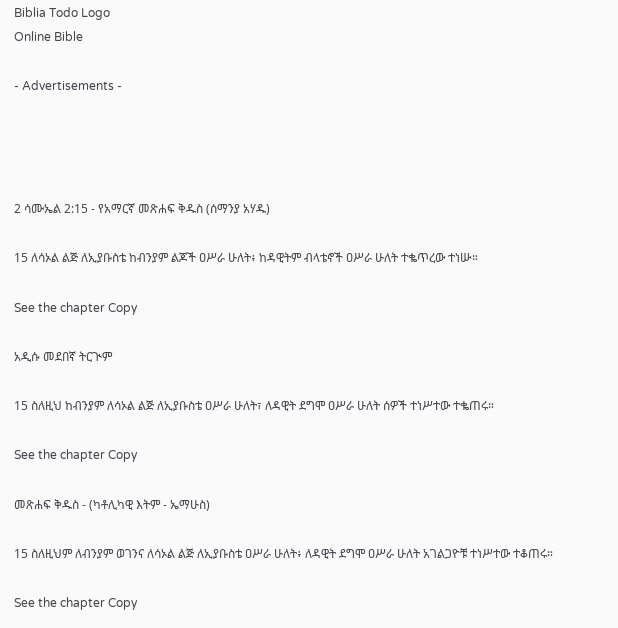Biblia Todo Logo
Online Bible

- Advertisements -




2 ሳሙኤል 2:15 - የአማርኛ መጽሐፍ ቅዱስ (ሰማንያ አሃዱ)

15 ለሳኦል ልጅ ለኢያቡስቴ ከብንያም ልጆች ዐሥራ ሁለት፥ ከዳዊትም ብላቴኖች ዐሥራ ሁለት ተቈጥረው ተነሡ።

See the chapter Copy

አዲሱ መደበኛ ትርጒም

15 ስለዚህ ከብንያም ለሳኦል ልጅ ለኢያቡስቴ ዐሥራ ሁለት፣ ለዳዊት ደግሞ ዐሥራ ሁለት ሰዎች ተነሥተው ተቈጠሩ።

See the chapter Copy

መጽሐፍ ቅዱስ - (ካቶሊካዊ እትም - ኤማሁስ)

15 ስለዚህም ለብንያም ወገንና ለሳኦል ልጅ ለኢያቡስቴ ዐሥራ ሁለት፥ ለዳዊት ደግሞ ዐሥራ ሁለት አገልጋዮቹ ተነሥተው ተቆጠሩ።

See the chapter Copy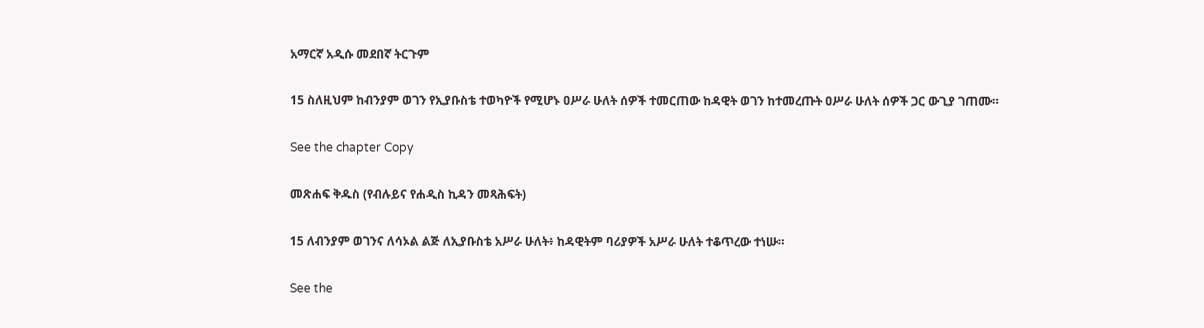አማርኛ አዲሱ መደበኛ ትርጉም

15 ስለዚህም ከብንያም ወገን የኢያቡስቴ ተወካዮች የሚሆኑ ዐሥራ ሁለት ሰዎች ተመርጠው ከዳዊት ወገን ከተመረጡት ዐሥራ ሁለት ሰዎች ጋር ውጊያ ገጠሙ።

See the chapter Copy

መጽሐፍ ቅዱስ (የብሉይና የሐዲስ ኪዳን መጻሕፍት)

15 ለብንያም ወገንና ለሳኦል ልጅ ለኢያቡስቴ አሥራ ሁለት፥ ከዳዊትም ባሪያዎች አሥራ ሁለት ተቆጥረው ተነሡ።

See the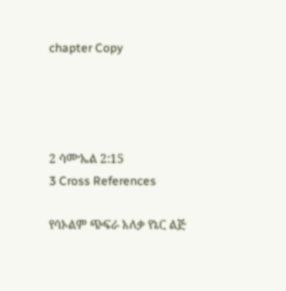chapter Copy




2 ሳሙኤል 2:15
3 Cross References

የሳኦልም ጭፍራ አለቃ የኔር ልጅ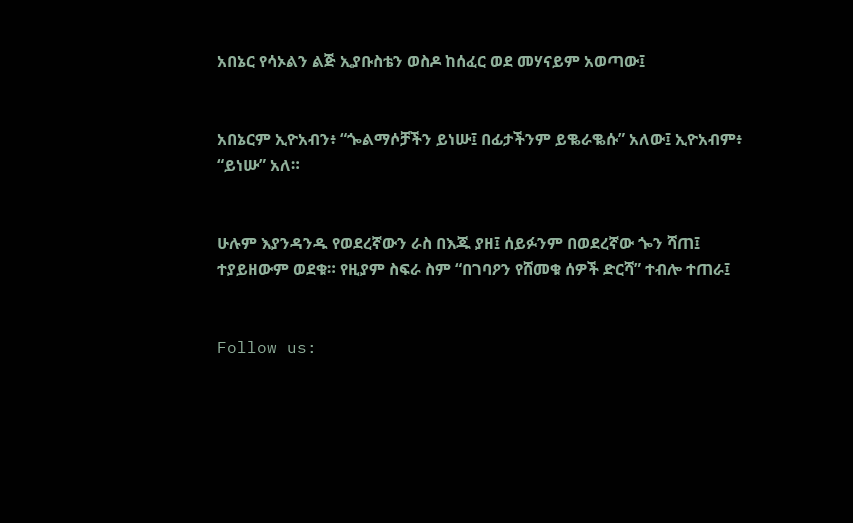አበኔር የሳኦልን ልጅ ኢያቡስቴን ወስዶ ከሰፈር ወደ መሃናይም አወጣው፤


አበኔርም ኢዮአብን፥ “ጐልማሶቻችን ይነሡ፤ በፊታችንም ይቈራቈሱ” አለው፤ ኢዮአብም፥ “ይነሡ” አለ።


ሁሉም እያንዳንዱ የወደረኛውን ራስ በእጁ ያዘ፤ ሰይፉንም በወደረኛው ጐን ሻጠ፤ ተያይዘውም ወደቁ። የዚያም ስፍራ ስም “በገባዖን የሸመቁ ሰዎች ድርሻ” ተብሎ ተጠራ፤


Follow us: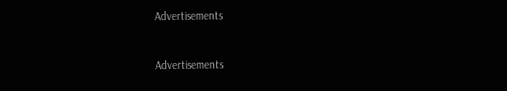Advertisements


Advertisements